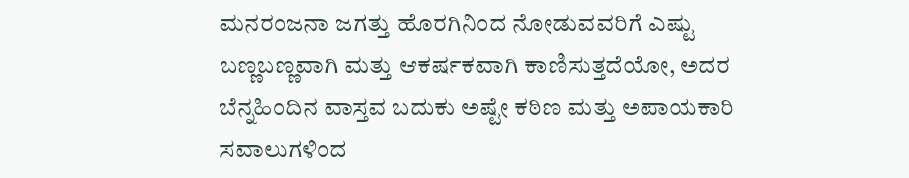ಮನರಂಜನಾ ಜಗತ್ತು ಹೊರಗಿನಿಂದ ನೋಡುವವರಿಗೆ ಎಷ್ಟು ಬಣ್ಣಬಣ್ಣವಾಗಿ ಮತ್ತು ಆಕರ್ಷಕವಾಗಿ ಕಾಣಿಸುತ್ತದೆಯೋ, ಅದರ ಬೆನ್ನಹಿಂದಿನ ವಾಸ್ತವ ಬದುಕು ಅಷ್ಟೇ ಕಠಿಣ ಮತ್ತು ಅಪಾಯಕಾರಿ ಸವಾಲುಗಳಿಂದ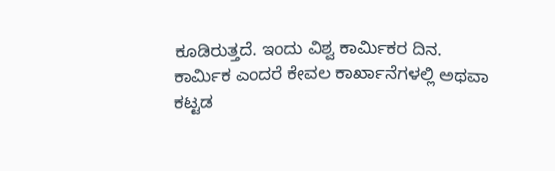ಕೂಡಿರುತ್ತದೆ. ಇಂದು ವಿಶ್ವ ಕಾರ್ಮಿಕರ ದಿನ.
ಕಾರ್ಮಿಕ ಎಂದರೆ ಕೇವಲ ಕಾರ್ಖಾನೆಗಳಲ್ಲಿ ಅಥವಾ ಕಟ್ಟಡ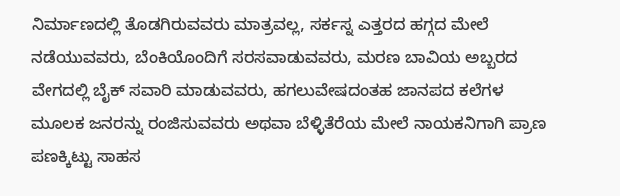ನಿರ್ಮಾಣದಲ್ಲಿ ತೊಡಗಿರುವವರು ಮಾತ್ರವಲ್ಲ, ಸರ್ಕಸ್ನ ಎತ್ತರದ ಹಗ್ಗದ ಮೇಲೆ ನಡೆಯುವವರು, ಬೆಂಕಿಯೊಂದಿಗೆ ಸರಸವಾಡುವವರು, ಮರಣ ಬಾವಿಯ ಅಬ್ಬರದ ವೇಗದಲ್ಲಿ ಬೈಕ್ ಸವಾರಿ ಮಾಡುವವರು, ಹಗಲುವೇಷದಂತಹ ಜಾನಪದ ಕಲೆಗಳ ಮೂಲಕ ಜನರನ್ನು ರಂಜಿಸುವವರು ಅಥವಾ ಬೆಳ್ಳಿತೆರೆಯ ಮೇಲೆ ನಾಯಕನಿಗಾಗಿ ಪ್ರಾಣ ಪಣಕ್ಕಿಟ್ಟು ಸಾಹಸ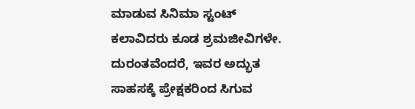ಮಾಡುವ ಸಿನಿಮಾ ಸ್ಟಂಟ್ ಕಲಾವಿದರು ಕೂಡ ಶ್ರಮಜೀವಿಗಳೇ. ದುರಂತವೆಂದರೆ, ಇವರ ಅದ್ಭುತ ಸಾಹಸಕ್ಕೆ ಪ್ರೇಕ್ಷಕರಿಂದ ಸಿಗುವ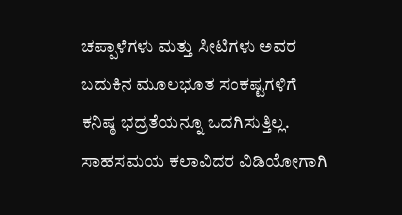ಚಪ್ಪಾಳೆಗಳು ಮತ್ತು ಸೀಟಿಗಳು ಅವರ ಬದುಕಿನ ಮೂಲಭೂತ ಸಂಕಷ್ಟಗಳಿಗೆ ಕನಿಷ್ಠ ಭದ್ರತೆಯನ್ನೂ ಒದಗಿಸುತ್ತಿಲ್ಲ.
ಸಾಹಸಮಯ ಕಲಾವಿದರ ವಿಡಿಯೋಗಾಗಿ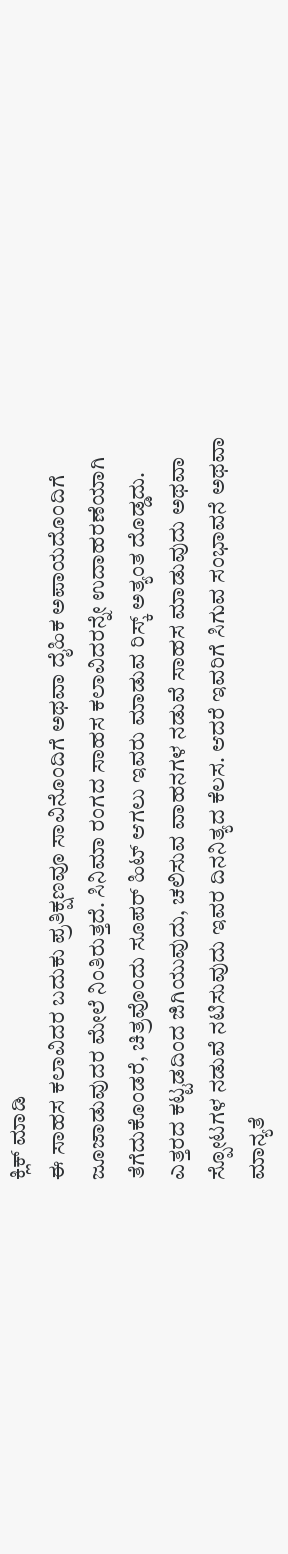ಕ್ಲಿಕ್ ಮಾಡಿ
ಈ ಸಾಹಸ ಕಲಾವಿದರ ಬದುಕು ಪ್ರತಿಕ್ಷಣವೂ ಸಾವಿನೊಂದಿಗೆ ಅಥವಾ ದೈಹಿಕ ಅಪಾಯದೊಂದಿಗೆ ಜೂಜಾಡುವುದರ ಮೇಲೆ ನಿಂತಿರುತ್ತದೆ. ಸಿನಿಮಾ ರಂಗದ ಸಾಹಸ ಕಲಾವಿದರನ್ನೇ ಉದಾಹರಣೆಯಾಗಿ ತೆಗೆದುಕೊಂಡರೆ, ಚಿತ್ರವೊಂದು ಸೂಪರ್ ಹಿಟ್ ಆಗಲು ಇವರು ಮಾಡುವ ರಿಸ್ಕ್ ಅತ್ಯಂತ ದೊಡ್ಡದು. ಎತ್ತರದ ಕಟ್ಟಡದಿಂದ ಜಿಗಿಯುವುದು, ಚಲಿಸುವ ವಾಹನಗಳ ನಡುವೆ ಸಾಹಸ ಮಾಡುವುದು ಅಥವಾ ಸ್ಪೋಟಗಳ ನಡುವೆ ನಟಿಸುವುದು ಇವರ ದಿನನಿತ್ಯದ ಕೆಲಸ. ಆದರೆ ಇವರಿಗೆ ಸಿಗುವ ಸಂಭಾವನೆ ಅಥವಾ ಮಾನ್ಯತೆ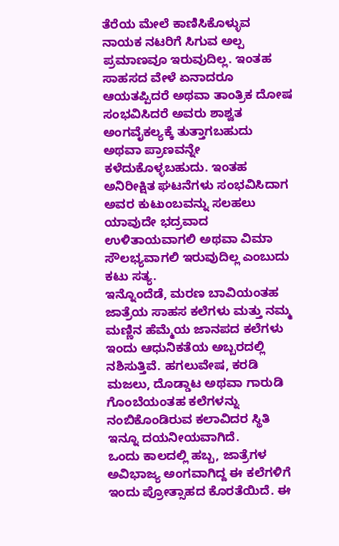ತೆರೆಯ ಮೇಲೆ ಕಾಣಿಸಿಕೊಳ್ಳುವ ನಾಯಕ ನಟರಿಗೆ ಸಿಗುವ ಅಲ್ಪ ಪ್ರಮಾಣವೂ ಇರುವುದಿಲ್ಲ. ಇಂತಹ ಸಾಹಸದ ವೇಳೆ ಏನಾದರೂ ಆಯತಪ್ಪಿದರೆ ಅಥವಾ ತಾಂತ್ರಿಕ ದೋಷ ಸಂಭವಿಸಿದರೆ ಅವರು ಶಾಶ್ವತ ಅಂಗವೈಕಲ್ಯಕ್ಕೆ ತುತ್ತಾಗಬಹುದು ಅಥವಾ ಪ್ರಾಣವನ್ನೇ ಕಳೆದುಕೊಳ್ಳಬಹುದು. ಇಂತಹ ಅನಿರೀಕ್ಷಿತ ಘಟನೆಗಳು ಸಂಭವಿಸಿದಾಗ ಅವರ ಕುಟುಂಬವನ್ನು ಸಲಹಲು ಯಾವುದೇ ಭದ್ರವಾದ ಉಳಿತಾಯವಾಗಲಿ ಅಥವಾ ವಿಮಾ ಸೌಲಭ್ಯವಾಗಲಿ ಇರುವುದಿಲ್ಲ ಎಂಬುದು ಕಟು ಸತ್ಯ.
ಇನ್ನೊಂದೆಡೆ, ಮರಣ ಬಾವಿಯಂತಹ ಜಾತ್ರೆಯ ಸಾಹಸ ಕಲೆಗಳು ಮತ್ತು ನಮ್ಮ ಮಣ್ಣಿನ ಹೆಮ್ಮೆಯ ಜಾನಪದ ಕಲೆಗಳು ಇಂದು ಆಧುನಿಕತೆಯ ಅಬ್ಬರದಲ್ಲಿ ನಶಿಸುತ್ತಿವೆ. ಹಗಲುವೇಷ, ಕರಡಿ ಮಜಲು, ದೊಡ್ಡಾಟ ಅಥವಾ ಗಾರುಡಿ ಗೊಂಬೆಯಂತಹ ಕಲೆಗಳನ್ನು ನಂಬಿಕೊಂಡಿರುವ ಕಲಾವಿದರ ಸ್ಥಿತಿ ಇನ್ನೂ ದಯನೀಯವಾಗಿದೆ.
ಒಂದು ಕಾಲದಲ್ಲಿ ಹಬ್ಬ, ಜಾತ್ರೆಗಳ ಅವಿಭಾಜ್ಯ ಅಂಗವಾಗಿದ್ದ ಈ ಕಲೆಗಳಿಗೆ ಇಂದು ಪ್ರೋತ್ಸಾಹದ ಕೊರತೆಯಿದೆ. ಈ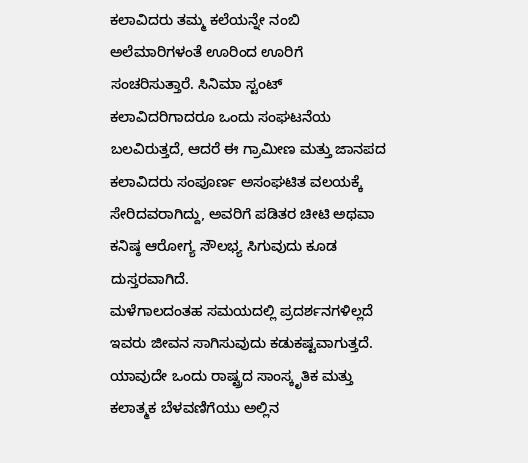ಕಲಾವಿದರು ತಮ್ಮ ಕಲೆಯನ್ನೇ ನಂಬಿ ಅಲೆಮಾರಿಗಳಂತೆ ಊರಿಂದ ಊರಿಗೆ ಸಂಚರಿಸುತ್ತಾರೆ. ಸಿನಿಮಾ ಸ್ಟಂಟ್ ಕಲಾವಿದರಿಗಾದರೂ ಒಂದು ಸಂಘಟನೆಯ ಬಲವಿರುತ್ತದೆ, ಆದರೆ ಈ ಗ್ರಾಮೀಣ ಮತ್ತು ಜಾನಪದ ಕಲಾವಿದರು ಸಂಪೂರ್ಣ ಅಸಂಘಟಿತ ವಲಯಕ್ಕೆ ಸೇರಿದವರಾಗಿದ್ದು, ಅವರಿಗೆ ಪಡಿತರ ಚೀಟಿ ಅಥವಾ ಕನಿಷ್ಠ ಆರೋಗ್ಯ ಸೌಲಭ್ಯ ಸಿಗುವುದು ಕೂಡ ದುಸ್ತರವಾಗಿದೆ.
ಮಳೆಗಾಲದಂತಹ ಸಮಯದಲ್ಲಿ ಪ್ರದರ್ಶನಗಳಿಲ್ಲದೆ ಇವರು ಜೀವನ ಸಾಗಿಸುವುದು ಕಡುಕಷ್ಟವಾಗುತ್ತದೆ.
ಯಾವುದೇ ಒಂದು ರಾಷ್ಟ್ರದ ಸಾಂಸ್ಕೃತಿಕ ಮತ್ತು ಕಲಾತ್ಮಕ ಬೆಳವಣಿಗೆಯು ಅಲ್ಲಿನ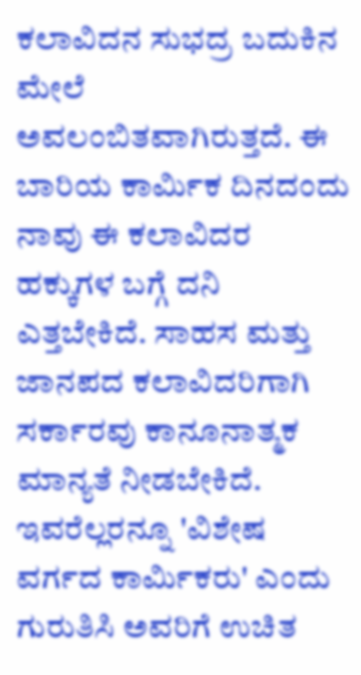ಕಲಾವಿದನ ಸುಭದ್ರ ಬದುಕಿನ ಮೇಲೆ ಅವಲಂಬಿತವಾಗಿರುತ್ತದೆ. ಈ ಬಾರಿಯ ಕಾರ್ಮಿಕ ದಿನದಂದು ನಾವು ಈ ಕಲಾವಿದರ ಹಕ್ಕುಗಳ ಬಗ್ಗೆ ದನಿ ಎತ್ತಬೇಕಿದೆ. ಸಾಹಸ ಮತ್ತು ಜಾನಪದ ಕಲಾವಿದರಿಗಾಗಿ ಸರ್ಕಾರವು ಕಾನೂನಾತ್ಮಕ ಮಾನ್ಯತೆ ನೀಡಬೇಕಿದೆ. ಇವರೆಲ್ಲರನ್ನೂ 'ವಿಶೇಷ ವರ್ಗದ ಕಾರ್ಮಿಕರು' ಎಂದು ಗುರುತಿಸಿ ಅವರಿಗೆ ಉಚಿತ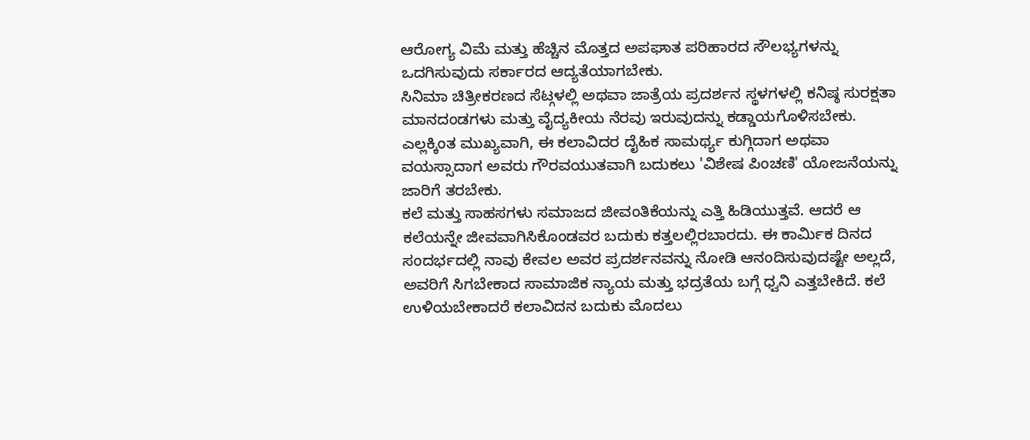ಆರೋಗ್ಯ ವಿಮೆ ಮತ್ತು ಹೆಚ್ಚಿನ ಮೊತ್ತದ ಅಪಘಾತ ಪರಿಹಾರದ ಸೌಲಭ್ಯಗಳನ್ನು ಒದಗಿಸುವುದು ಸರ್ಕಾರದ ಆದ್ಯತೆಯಾಗಬೇಕು.
ಸಿನಿಮಾ ಚಿತ್ರೀಕರಣದ ಸೆಟ್ಗಳಲ್ಲಿ ಅಥವಾ ಜಾತ್ರೆಯ ಪ್ರದರ್ಶನ ಸ್ಥಳಗಳಲ್ಲಿ ಕನಿಷ್ಠ ಸುರಕ್ಷತಾ ಮಾನದಂಡಗಳು ಮತ್ತು ವೈದ್ಯಕೀಯ ನೆರವು ಇರುವುದನ್ನು ಕಡ್ಡಾಯಗೊಳಿಸಬೇಕು. ಎಲ್ಲಕ್ಕಿಂತ ಮುಖ್ಯವಾಗಿ, ಈ ಕಲಾವಿದರ ದೈಹಿಕ ಸಾಮರ್ಥ್ಯ ಕುಗ್ಗಿದಾಗ ಅಥವಾ ವಯಸ್ಸಾದಾಗ ಅವರು ಗೌರವಯುತವಾಗಿ ಬದುಕಲು 'ವಿಶೇಷ ಪಿಂಚಣಿ' ಯೋಜನೆಯನ್ನು ಜಾರಿಗೆ ತರಬೇಕು.
ಕಲೆ ಮತ್ತು ಸಾಹಸಗಳು ಸಮಾಜದ ಜೀವಂತಿಕೆಯನ್ನು ಎತ್ತಿ ಹಿಡಿಯುತ್ತವೆ. ಆದರೆ ಆ ಕಲೆಯನ್ನೇ ಜೀವವಾಗಿಸಿಕೊಂಡವರ ಬದುಕು ಕತ್ತಲಲ್ಲಿರಬಾರದು. ಈ ಕಾರ್ಮಿಕ ದಿನದ ಸಂದರ್ಭದಲ್ಲಿ ನಾವು ಕೇವಲ ಅವರ ಪ್ರದರ್ಶನವನ್ನು ನೋಡಿ ಆನಂದಿಸುವುದಷ್ಟೇ ಅಲ್ಲದೆ, ಅವರಿಗೆ ಸಿಗಬೇಕಾದ ಸಾಮಾಜಿಕ ನ್ಯಾಯ ಮತ್ತು ಭದ್ರತೆಯ ಬಗ್ಗೆ ಧ್ವನಿ ಎತ್ತಬೇಕಿದೆ. ಕಲೆ ಉಳಿಯಬೇಕಾದರೆ ಕಲಾವಿದನ ಬದುಕು ಮೊದಲು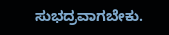ಸುಭದ್ರವಾಗಬೇಕು.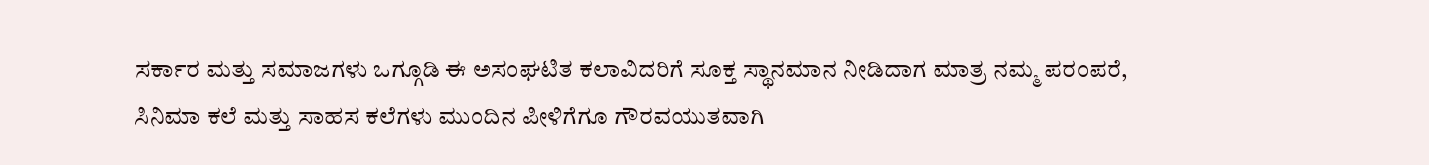ಸರ್ಕಾರ ಮತ್ತು ಸಮಾಜಗಳು ಒಗ್ಗೂಡಿ ಈ ಅಸಂಘಟಿತ ಕಲಾವಿದರಿಗೆ ಸೂಕ್ತ ಸ್ಥಾನಮಾನ ನೀಡಿದಾಗ ಮಾತ್ರ ನಮ್ಮ ಪರಂಪರೆ, ಸಿನಿಮಾ ಕಲೆ ಮತ್ತು ಸಾಹಸ ಕಲೆಗಳು ಮುಂದಿನ ಪೀಳಿಗೆಗೂ ಗೌರವಯುತವಾಗಿ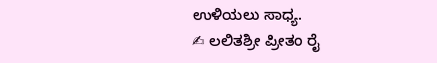ಉಳಿಯಲು ಸಾಧ್ಯ.
✍ ಲಲಿತಶ್ರೀ ಪ್ರೀತಂ ರೈ